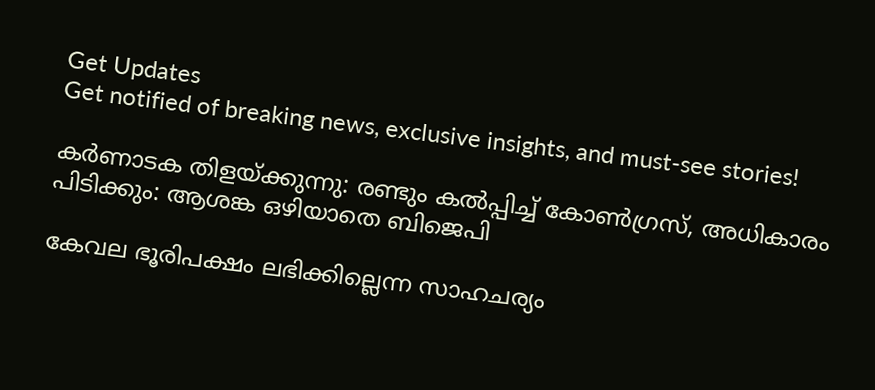Get Updates
Get notified of breaking news, exclusive insights, and must-see stories!

കർണാടക തിളയ്ക്കുന്നു: രണ്ടും കല്‍പ്പിച്ച് കോണ്‍ഗ്രസ്, അധികാരം പിടിക്കും: ആശങ്ക ഒഴിയാതെ ബിജെപി

കേവല ഭൂരിപക്ഷം ലഭിക്കില്ലെന്ന സാഹചര്യം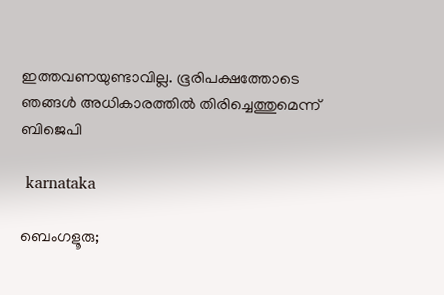ഇത്തവണയുണ്ടാവില്ല. ഭൂരിപക്ഷത്തോടെ ഞങ്ങൾ അധികാരത്തിൽ തിരിച്ചെത്തുമെന്ന് ബിജെപി

 karnataka

ബെംഗളൂരു;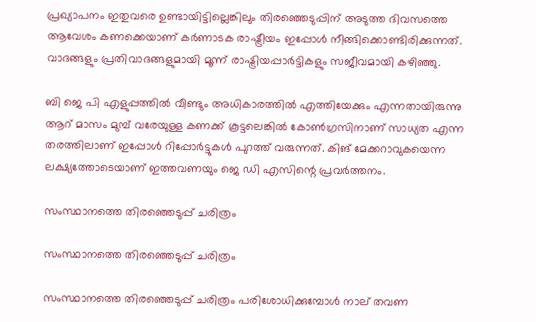പ്രഖ്യാപനം ഇതുവരെ ഉണ്ടായിട്ടില്ലെങ്കിലും തിരഞ്ഞെടുപ്പിന് അടുത്ത ദിവസത്തെ ആവേശം കണക്കെയാണ് കർണാടക രാഷ്ട്രീയം ഇപ്പോള്‍ നീങ്ങിക്കൊണ്ടിരിക്കുന്നത്. വാദങ്ങളും പ്രതിവാദങ്ങളുമായി മൂന്ന് രാഷ്ട്രിയപ്പാർട്ടികളും സജീവമായി കഴിഞ്ഞു.

ബി ജെ പി എളുപ്പത്തില്‍ വീണ്ടും അധികാരത്തില്‍ എത്തിയേക്കും എന്നതായിരുന്നു ആറ് മാസം മുമ്പ് വരേയുള്ള കണക്ക് കൂട്ടലെങ്കില്‍ കോണ്‍ഗ്രസിനാണ് സാധ്യത എന്ന തരത്തിലാണ് ഇപ്പോള്‍ റിപ്പോർട്ടുകള്‍ പുറത്ത് വരുന്നത്. കിങ് മേക്കറാവുകയെന്ന ലക്ഷ്യത്തോടെയാണ് ഇത്തവണയും ജെ ഡി എസിന്റെ പ്രവർത്തനം.

സംസ്ഥാനത്തെ തിരഞ്ഞെടുപ്പ് ചരിത്രം

സംസ്ഥാനത്തെ തിരഞ്ഞെടുപ്പ് ചരിത്രം

സംസ്ഥാനത്തെ തിരഞ്ഞെടുപ്പ് ചരിത്രം പരിശോധിക്കുമ്പോള്‍ നാല് തവണ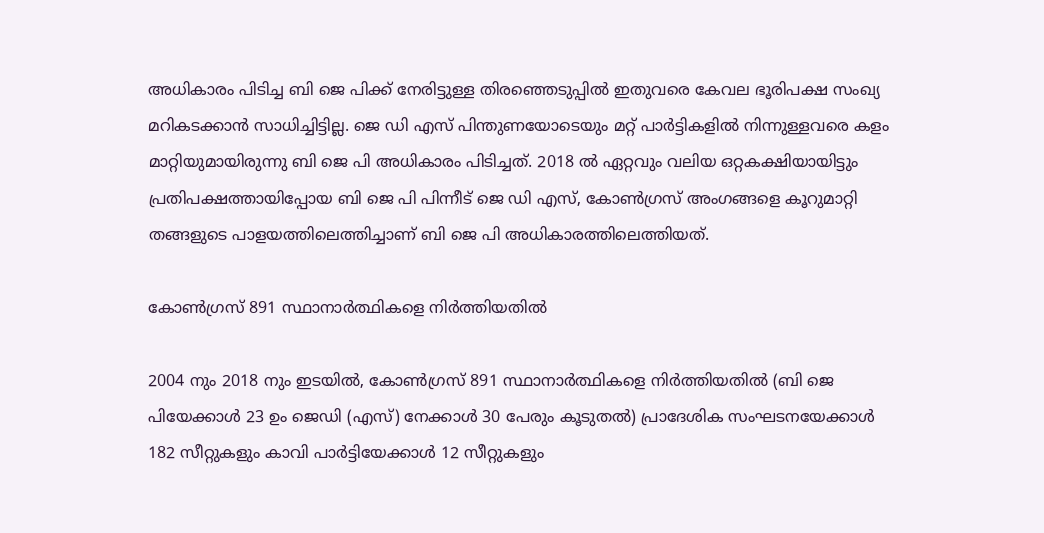അധികാരം പിടിച്ച ബി ജെ പിക്ക് നേരിട്ടുള്ള തിരഞ്ഞെടുപ്പില്‍ ഇതുവരെ കേവല ഭൂരിപക്ഷ സംഖ്യ മറികടക്കാന്‍ സാധിച്ചിട്ടില്ല. ജെ ഡി എസ് പിന്തുണയോടെയും മറ്റ് പാർട്ടികളില്‍ നിന്നുള്ളവരെ കളം മാറ്റിയുമായിരുന്നു ബി ജെ പി അധികാരം പിടിച്ചത്. 2018 ല്‍ ഏറ്റവും വലിയ ഒറ്റകക്ഷിയായിട്ടും പ്രതിപക്ഷത്തായിപ്പോയ ബി ജെ പി പിന്നീട് ജെ ഡി എസ്, കോണ്‍ഗ്രസ് അംഗങ്ങളെ കൂറുമാറ്റി തങ്ങളുടെ പാളയത്തിലെത്തിച്ചാണ് ബി ജെ പി അധികാരത്തിലെത്തിയത്.

കോൺഗ്രസ് 891 സ്ഥാനാർത്ഥികളെ നിർത്തിയതില്‍

2004 നും 2018 നും ഇടയിൽ, കോൺഗ്രസ് 891 സ്ഥാനാർത്ഥികളെ നിർത്തിയതില്‍ (ബി ജെ പിയേക്കാൾ 23 ഉം ജെഡി (എസ്) നേക്കാള്‍ 30 പേരും കൂടുതല്‍) പ്രാദേശിക സംഘടനയേക്കാൾ 182 സീറ്റുകളും കാവി പാർട്ടിയേക്കാൾ 12 സീറ്റുകളും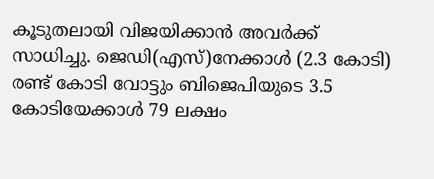കൂടുതലായി വിജയിക്കാന്‍ അവർക്ക് സാധിച്ചു. ജെഡി(എസ്)നേക്കാൾ (2.3 കോടി) രണ്ട് കോടി വോട്ടും ബിജെപിയുടെ 3.5 കോടിയേക്കാൾ 79 ലക്ഷം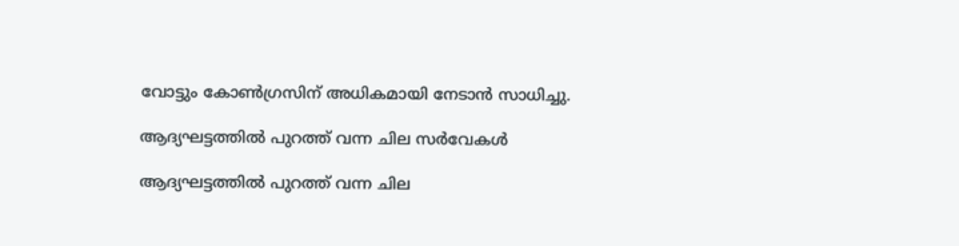വോട്ടും കോൺഗ്രസിന് അധികമായി നേടാന്‍ സാധിച്ചു.

ആദ്യഘട്ടത്തില്‍ പുറത്ത് വന്ന ചില സർവേകൾ

ആദ്യഘട്ടത്തില്‍ പുറത്ത് വന്ന ചില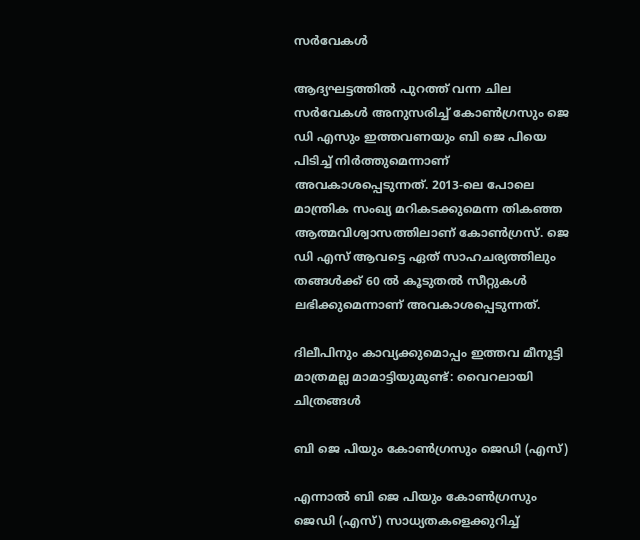സർവേകൾ

ആദ്യഘട്ടത്തില്‍ പുറത്ത് വന്ന ചില സർവേകൾ അനുസരിച്ച് കോൺഗ്രസും ജെ ഡി എസും ഇത്തവണയും ബി ജെ പിയെ പിടിച്ച് നിർത്തുമെന്നാണ് അവകാശപ്പെടുന്നത്. 2013-ലെ പോലെ മാന്ത്രിക സംഖ്യ മറികടക്കുമെന്ന തികഞ്ഞ ആത്മവിശ്വാസത്തിലാണ് കോൺഗ്രസ്. ജെ ഡി എസ് ആവട്ടെ ഏത് സാഹചര്യത്തിലും തങ്ങള്‍ക്ക് 60 ല്‍ കൂടുതല്‍ സീറ്റുകള്‍ ലഭിക്കുമെന്നാണ് അവകാശപ്പെടുന്നത്.

ദിലീപിനും കാവ്യക്കുമൊപ്പം ഇത്തവ മീനൂട്ടി മാത്രമല്ല മാമാട്ടിയുമുണ്ട്: വൈറലായി ചിത്രങ്ങള്‍

ബി ജെ പിയും കോണ്‍ഗ്രസും ജെഡി (എസ്)

എന്നാൽ ബി ജെ പിയും കോണ്‍ഗ്രസും ജെഡി (എസ്) സാധ്യതകളെക്കുറിച്ച്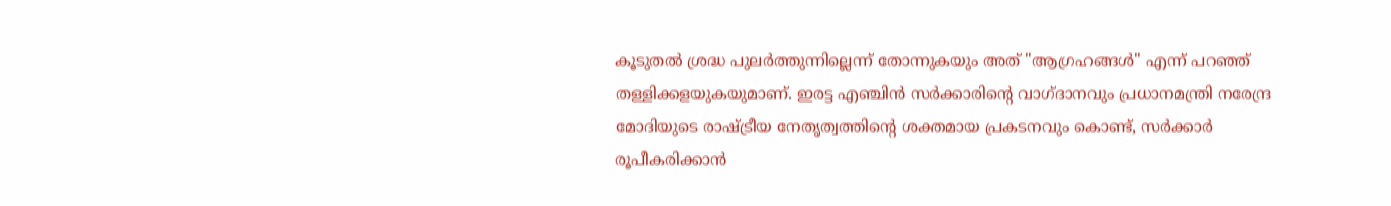കൂടുതൽ ശ്രദ്ധ പുലർത്തുന്നില്ലെന്ന് തോന്നുകയും അത് "ആഗ്രഹങ്ങൾ" എന്ന് പറഞ്ഞ് തള്ളിക്കളയുകയുമാണ്. ഇരട്ട എഞ്ചിൻ സർക്കാരിന്റെ വാഗ്ദാനവും പ്രധാനമന്ത്രി നരേന്ദ്ര മോദിയുടെ രാഷ്ട്രീയ നേതൃത്വത്തിന്റെ ശക്തമായ പ്രകടനവും കൊണ്ട്, സർക്കാർ രൂപീകരിക്കാൻ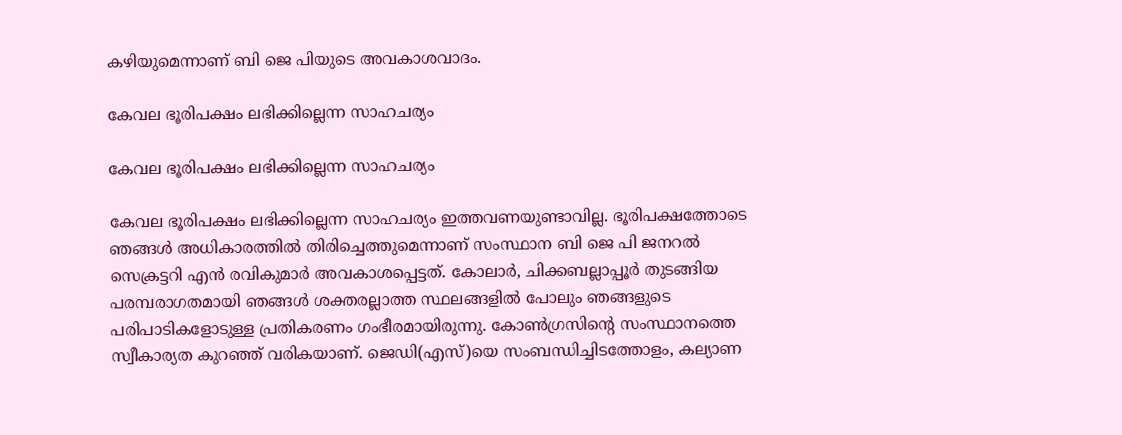കഴിയുമെന്നാണ് ബി ജെ പിയുടെ അവകാശവാദം.

കേവല ഭൂരിപക്ഷം ലഭിക്കില്ലെന്ന സാഹചര്യം

കേവല ഭൂരിപക്ഷം ലഭിക്കില്ലെന്ന സാഹചര്യം

കേവല ഭൂരിപക്ഷം ലഭിക്കില്ലെന്ന സാഹചര്യം ഇത്തവണയുണ്ടാവില്ല. ഭൂരിപക്ഷത്തോടെ ഞങ്ങൾ അധികാരത്തിൽ തിരിച്ചെത്തുമെന്നാണ് സംസ്ഥാന ബി ജെ പി ജനറൽ സെക്രട്ടറി എൻ രവികുമാർ അവകാശപ്പെട്ടത്. കോലാർ, ചിക്കബല്ലാപ്പൂർ തുടങ്ങിയ പരമ്പരാഗതമായി ഞങ്ങള്‍ ശക്തരല്ലാത്ത സ്ഥലങ്ങളിൽ പോലും ഞങ്ങളുടെ പരിപാടികളോടുള്ള പ്രതികരണം ഗംഭീരമായിരുന്നു. കോണ്‍ഗ്രസിന്റെ സംസ്ഥാനത്തെ സ്വീകാര്യത കുറഞ്ഞ് വരികയാണ്. ജെഡി(എസ്)യെ സംബന്ധിച്ചിടത്തോളം, കല്യാണ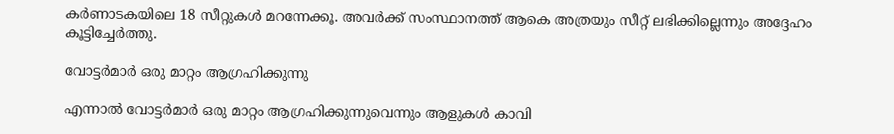കർണാടകയിലെ 18 സീറ്റുകൾ മറന്നേക്കൂ. അവർക്ക് സംസ്ഥാനത്ത് ആകെ അത്രയും സീറ്റ് ലഭിക്കില്ലെന്നും അദ്ദേഹം കൂട്ടിച്ചേർത്തു.

വോട്ടർമാർ ഒരു മാറ്റം ആഗ്രഹിക്കുന്നു

എന്നാല്‍ വോട്ടർമാർ ഒരു മാറ്റം ആഗ്രഹിക്കുന്നുവെന്നും ആളുകൾ കാവി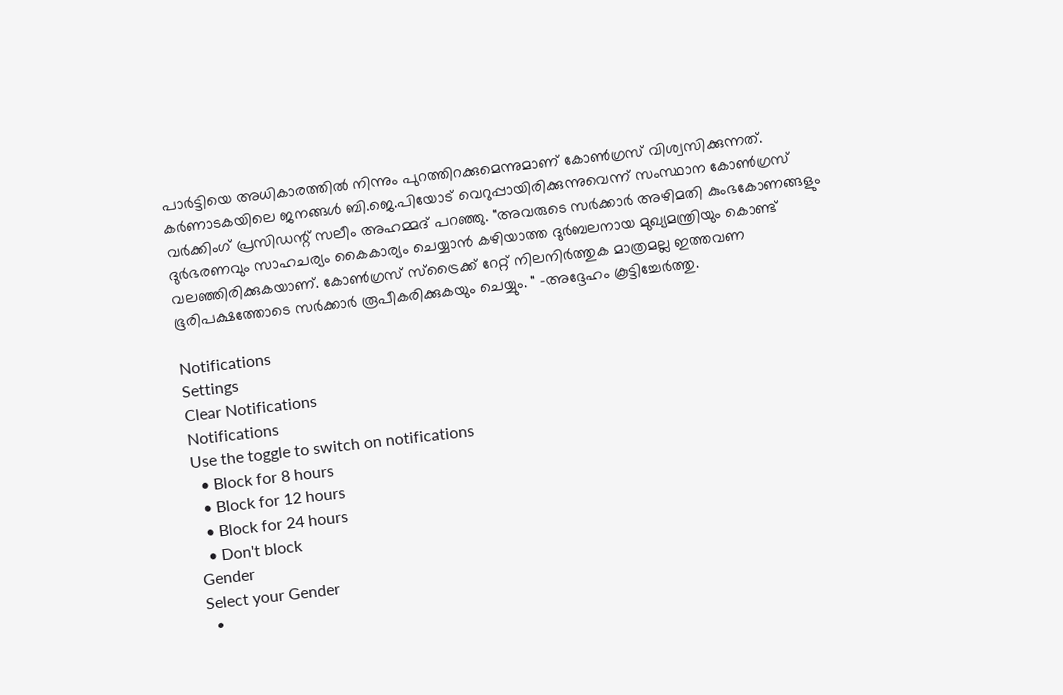പാർട്ടിയെ അധികാരത്തില്‍ നിന്നും പുറത്തിറക്കുമെന്നുമാണ് കോൺഗ്രസ് വിശ്വസിക്കുന്നത്. കർണാടകയിലെ ജനങ്ങൾ ബി.ജെ.പിയോട് വെറുപ്പായിരിക്കുന്നുവെന്ന് സംസ്ഥാന കോൺഗ്രസ് വർക്കിംഗ് പ്രസിഡന്റ് സലീം അഹമ്മദ് പറഞ്ഞു. "അവരുടെ സർക്കാർ അഴിമതി കുംഭകോണങ്ങളും ദുർഭരണവും സാഹചര്യം കൈകാര്യം ചെയ്യാൻ കഴിയാത്ത ദുർബലനായ മുഖ്യമന്ത്രിയും കൊണ്ട് വലഞ്ഞിരിക്കുകയാണ്. കോൺഗ്രസ് സ്ട്രൈക്ക് റേറ്റ് നിലനിർത്തുക മാത്രമല്ല ഇത്തവണ ഭൂരിപക്ഷത്തോടെ സർക്കാർ രൂപീകരിക്കുകയും ചെയ്യും. " -അദ്ദേഹം കൂട്ടിച്ചേർത്തു.

Notifications
Settings
Clear Notifications
Notifications
Use the toggle to switch on notifications
  • Block for 8 hours
  • Block for 12 hours
  • Block for 24 hours
  • Don't block
Gender
Select your Gender
  •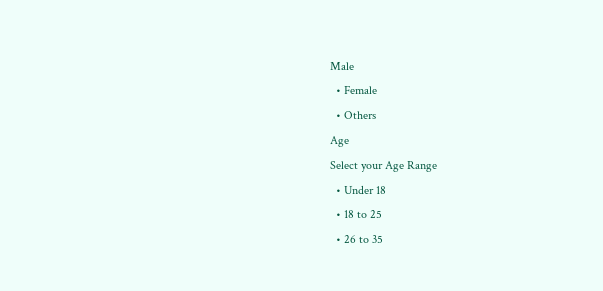Male
  • Female
  • Others
Age
Select your Age Range
  • Under 18
  • 18 to 25
  • 26 to 35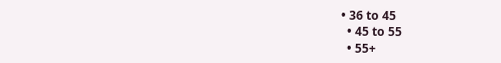• 36 to 45
  • 45 to 55
  • 55+